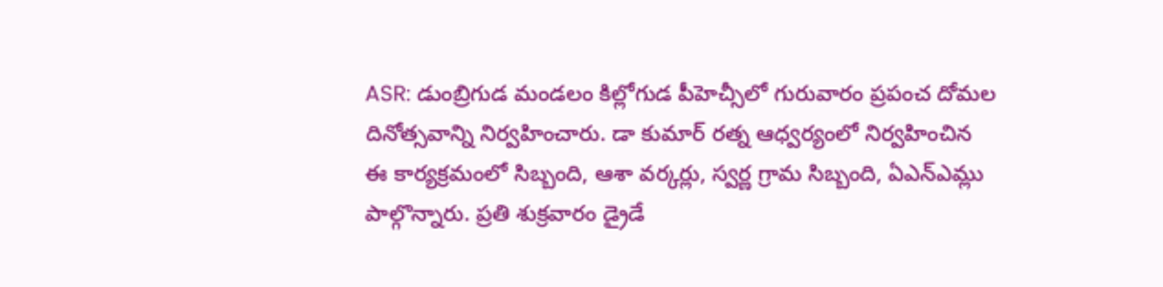ASR: డుంబ్రిగుడ మండలం కిల్లోగుడ పీహెచ్సీలో గురువారం ప్రపంచ దోమల దినోత్సవాన్ని నిర్వహించారు. డా కుమార్ రత్న ఆధ్వర్యంలో నిర్వహించిన ఈ కార్యక్రమంలో సిబ్బంది, ఆశా వర్కర్లు, స్వర్ణ గ్రామ సిబ్బంది, ఏఎన్ఎమ్లు పాల్గొన్నారు. ప్రతి శుక్రవారం డ్రైడే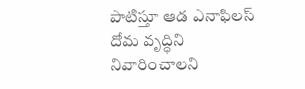పాటిస్తూ ఆడ ఎనాఫిలస్ దోమ వృద్ధిని నివారించాలని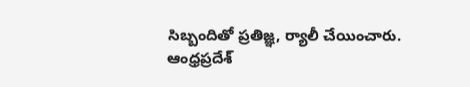సిబ్బందితో ప్రతిజ్ఞ, ర్యాలీ చేయించారు.
ఆంధ్రప్రదేశ్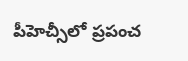పీహెచ్సీలో ప్రపంచ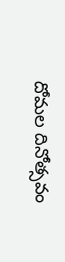దోమల దినోత్సవం